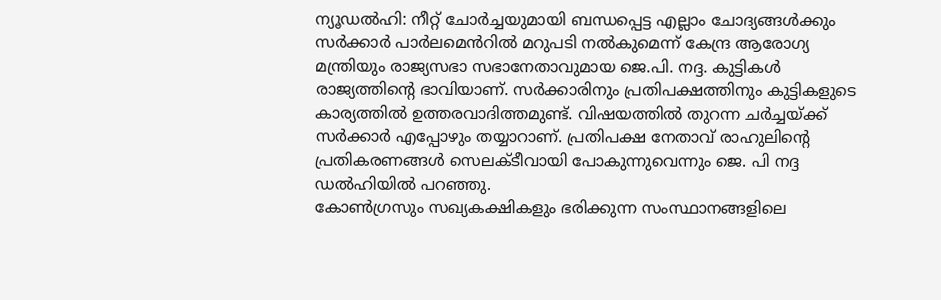ന്യൂഡൽഹി: നീറ്റ് ചോർച്ചയുമായി ബന്ധപ്പെട്ട എല്ലാം ചോദ്യങ്ങൾക്കും സർക്കാർ പാർലമെൻറിൽ മറുപടി നൽകുമെന്ന് കേന്ദ്ര ആരോഗ്യ മന്ത്രിയും രാജ്യസഭാ സഭാനേതാവുമായ ജെ.പി. നദ്ദ. കുട്ടികൾ രാജ്യത്തിന്റെ ഭാവിയാണ്. സർക്കാരിനും പ്രതിപക്ഷത്തിനും കുട്ടികളുടെ കാര്യത്തിൽ ഉത്തരവാദിത്തമുണ്ട്. വിഷയത്തിൽ തുറന്ന ചർച്ചയ്ക്ക് സർക്കാർ എപ്പോഴും തയ്യാറാണ്. പ്രതിപക്ഷ നേതാവ് രാഹുലിന്റെ പ്രതികരണങ്ങൾ സെലക്ടീവായി പോകുന്നുവെന്നും ജെ. പി നദ്ദ ഡൽഹിയിൽ പറഞ്ഞു.
കോൺഗ്രസും സഖ്യകക്ഷികളും ഭരിക്കുന്ന സംസ്ഥാനങ്ങളിലെ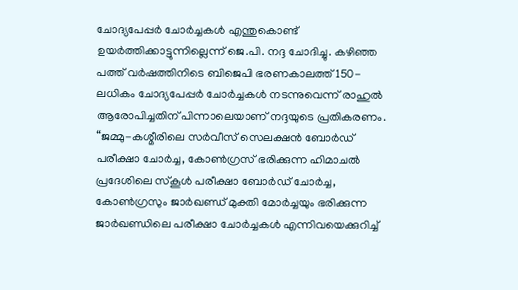ചോദ്യപേപ്പർ ചോർച്ചകൾ എന്തുകൊണ്ട് ഉയർത്തിക്കാട്ടുന്നില്ലെന്ന് ജെ.പി. നദ്ദ ചോദിച്ചു. കഴിഞ്ഞ പത്ത് വർഷത്തിനിടെ ബിജെപി ഭരണകാലത്ത് 150-ലധികം ചോദ്യപേപ്പർ ചോർച്ചകൾ നടന്നുവെന്ന് രാഹുൽ ആരോപിച്ചതിന് പിന്നാലെയാണ് നദ്ദയുടെ പ്രതികരണം.
“ജമ്മു-കശ്മീരിലെ സർവീസ് സെലക്ഷൻ ബോർഡ് പരീക്ഷാ ചോർച്ച, കോൺഗ്രസ് ഭരിക്കുന്ന ഹിമാചൽ പ്രദേശിലെ സ്കൂൾ പരീക്ഷാ ബോർഡ് ചോർച്ച, കോൺഗ്രസും ജാർഖണ്ഡ് മുക്തി മോർച്ചയും ഭരിക്കുന്ന ജാർഖണ്ഡിലെ പരീക്ഷാ ചോർച്ചകൾ എന്നിവയെക്കുറിച്ച്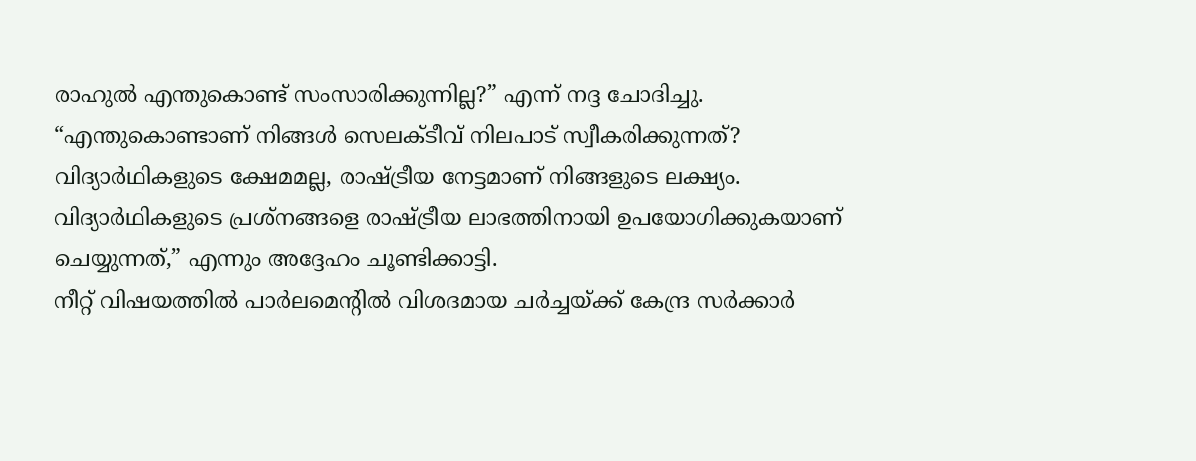രാഹുൽ എന്തുകൊണ്ട് സംസാരിക്കുന്നില്ല?” എന്ന് നദ്ദ ചോദിച്ചു. “എന്തുകൊണ്ടാണ് നിങ്ങൾ സെലക്ടീവ് നിലപാട് സ്വീകരിക്കുന്നത്? വിദ്യാർഥികളുടെ ക്ഷേമമല്ല, രാഷ്ട്രീയ നേട്ടമാണ് നിങ്ങളുടെ ലക്ഷ്യം. വിദ്യാർഥികളുടെ പ്രശ്നങ്ങളെ രാഷ്ട്രീയ ലാഭത്തിനായി ഉപയോഗിക്കുകയാണ് ചെയ്യുന്നത്,” എന്നും അദ്ദേഹം ചൂണ്ടിക്കാട്ടി.
നീറ്റ് വിഷയത്തിൽ പാർലമെന്റിൽ വിശദമായ ചർച്ചയ്ക്ക് കേന്ദ്ര സർക്കാർ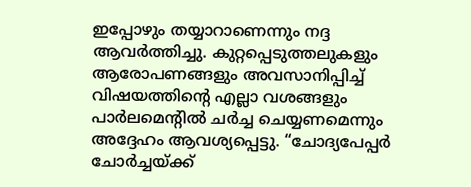ഇപ്പോഴും തയ്യാറാണെന്നും നദ്ദ ആവർത്തിച്ചു. കുറ്റപ്പെടുത്തലുകളും ആരോപണങ്ങളും അവസാനിപ്പിച്ച് വിഷയത്തിന്റെ എല്ലാ വശങ്ങളും പാർലമെന്റിൽ ചർച്ച ചെയ്യണമെന്നും അദ്ദേഹം ആവശ്യപ്പെട്ടു. “ചോദ്യപേപ്പർ ചോർച്ചയ്ക്ക്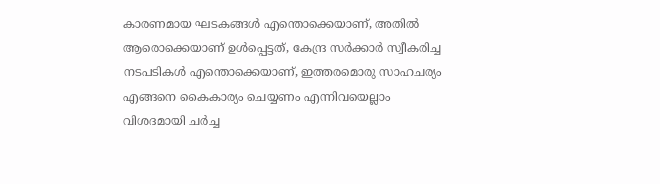കാരണമായ ഘടകങ്ങൾ എന്തൊക്കെയാണ്, അതിൽ ആരൊക്കെയാണ് ഉൾപ്പെട്ടത്, കേന്ദ്ര സർക്കാർ സ്വീകരിച്ച നടപടികൾ എന്തൊക്കെയാണ്, ഇത്തരമൊരു സാഹചര്യം എങ്ങനെ കൈകാര്യം ചെയ്യണം എന്നിവയെല്ലാം വിശദമായി ചർച്ച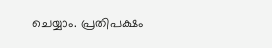ചെയ്യാം. പ്രതിപക്ഷം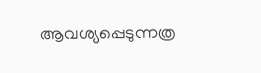ആവശ്യപ്പെടുന്നത്ര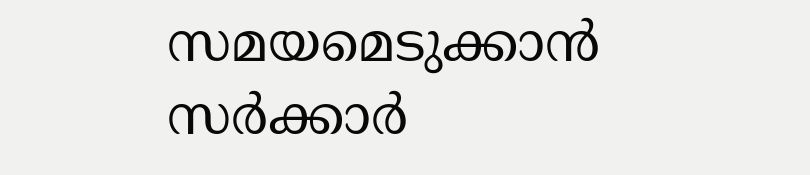സമയമെടുക്കാൻ സർക്കാർ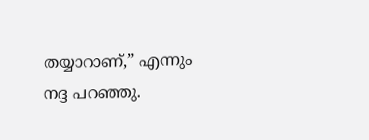തയ്യാറാണ്,” എന്നും നദ്ദ പറഞ്ഞു.